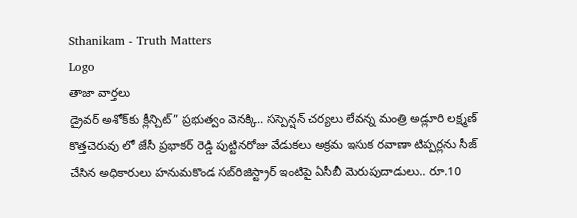Sthanikam - Truth Matters
Logo
తాజా వార్తలు
డ్రైవర్ అశోక్‌కు క్లీన్చిట్” ప్రభుత్వం వెనక్కి.. సస్పెన్షన్ చర్యలు లేవన్న మంత్రి అడ్లూరి లక్ష్మణ్ కొత్తచెరువు లో జేసీ ప్రభాకర్ రెడ్డి పుట్టినరోజు వేడుకలు అక్రమ ఇసుక రవాణా టిప్పర్లను సీజ్ చేసిన అధికారులు హనుమకొండ సబ్‌రిజిస్ట్రార్ ఇంటిపై ఏసీబీ మెరుపుదాడులు.. రూ.10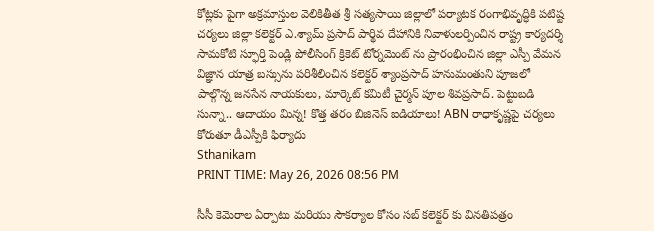కోట్లకు పైగా అక్రమాస్తుల వెలికితీత శ్రీ సత్యసాయి జిల్లాలో పర్యాటక రంగాభివృద్ధికి పటిష్ట చర్యలు జిల్లా కలెక్టర్ ఎ.శ్యామ్ ప్రసాద్ పార్థివ దేహానికి నివాళులర్పించిన రాష్ట్ర కార్యదర్శి సామకోటి స్ఫూర్తి పెండ్లి పోలీసింగ్ క్రికెట్ టోర్నమెంట్ ను ప్రారంభించిన జిల్లా ఎస్పీ వేమన విజ్ఞాన యాత్ర బస్సును పరిశీలించిన కలెక్టర్ శ్యాంప్రసాద్ హనుమంతుని పూజలో పాల్గొన్న జనసేన నాయకులు, మార్కెట్ కమిటీ చైర్మన్ పూల శివప్రసాద్. పెట్టుబడి సున్నా.. ఆదాయం మిన్న! కొత్త తరం బిజినెస్ ఐడియాలు! ABN రాధాకృష్ణపై చర్యలు కోరుతూ డీఎస్పీకి ఫిర్యాదు
Sthanikam
PRINT TIME: May 26, 2026 08:56 PM

సీసీ కెమెరాల ఏర్పాటు మరియు సౌకర్యాల కోసం సబ్ కలెక్టర్ కు వినతిపత్రం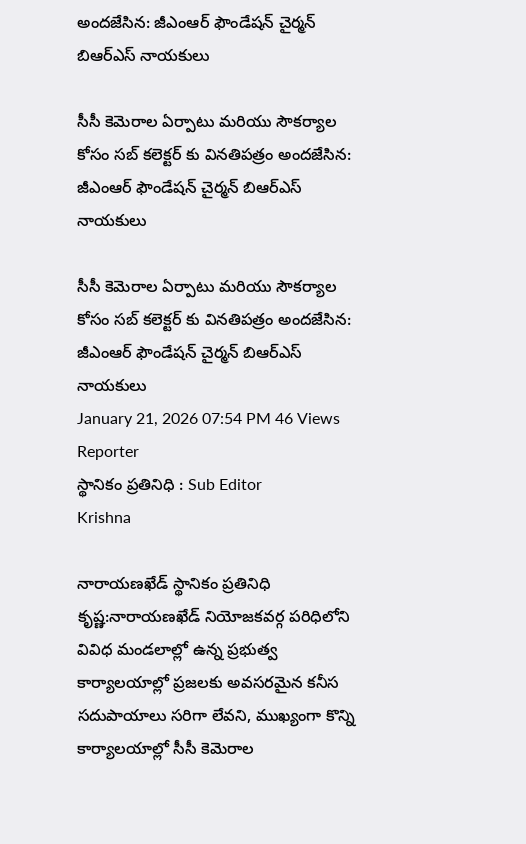అందజేసిన: జీఎంఆర్ ఫౌండేషన్ చైర్మన్ బిఆర్ఎస్ నాయకులు

సీసీ కెమెరాల ఏర్పాటు మరియు సౌకర్యాల కోసం సబ్ కలెక్టర్ కు వినతిపత్రం అందజేసిన: జీఎంఆర్ ఫౌండేషన్ చైర్మన్ బిఆర్ఎస్ నాయకులు

సీసీ కెమెరాల ఏర్పాటు మరియు సౌకర్యాల కోసం సబ్ కలెక్టర్ కు వినతిపత్రం అందజేసిన: జీఎంఆర్ ఫౌండేషన్ చైర్మన్ బిఆర్ఎస్ నాయకులు
January 21, 2026 07:54 PM 46 Views
Reporter
స్థానికం ప్రతినిధి : Sub Editor
Krishna

నారాయణఖేడ్ స్థానికం ప్రతినిధి కృష్ణ:నారాయణఖేడ్ నియోజకవర్గ పరిధిలోని వివిధ మండలాల్లో ఉన్న ప్రభుత్వ కార్యాలయాల్లో ప్రజలకు అవసరమైన కనీస సదుపాయాలు సరిగా లేవని, ముఖ్యంగా కొన్ని కార్యాలయాల్లో సీసీ కెమెరాల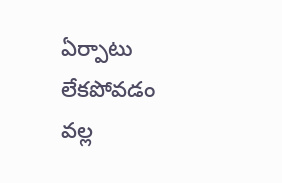ఏర్పాటు లేకపోవడం వల్ల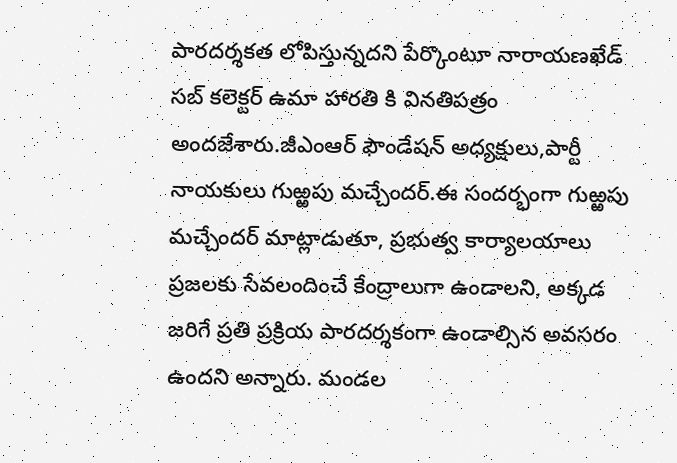పారదర్శకత లోపిస్తున్నదని పేర్కొంటూ నారాయణఖేడ్ సబ్ కలెక్టర్ ఉమా హారతి కి వినతిపత్రం అందజేశారు.జీఎంఆర్ ఫౌండేషన్ అధ్యక్షులు,పార్టీ నాయకులు గుఱ్ఱపు మచ్చేందర్.ఈ సందర్భంగా గుఱ్ఱపు మచ్చేందర్ మాట్లాడుతూ, ప్రభుత్వ కార్యాలయాలు ప్రజలకు సేవలందించే కేంద్రాలుగా ఉండాలని, అక్కడ జరిగే ప్రతి ప్రక్రియ పారదర్శకంగా ఉండాల్సిన అవసరం ఉందని అన్నారు. మండల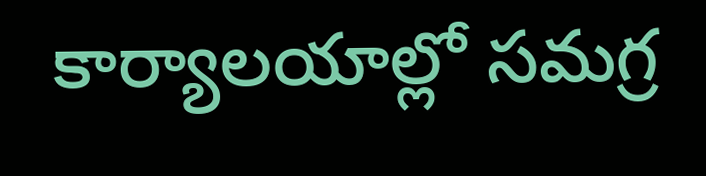కార్యాలయాల్లో సమగ్ర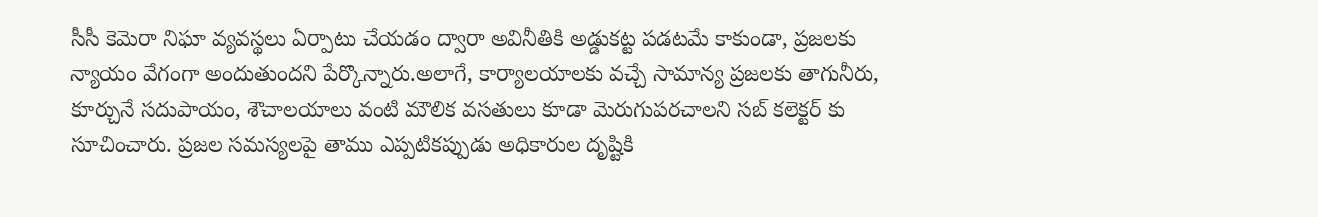సీసీ కెమెరా నిఘా వ్యవస్థలు ఏర్పాటు చేయడం ద్వారా అవినీతికి అడ్డుకట్ట పడటమే కాకుండా, ప్రజలకు న్యాయం వేగంగా అందుతుందని పేర్కొన్నారు.అలాగే, కార్యాలయాలకు వచ్చే సామాన్య ప్రజలకు తాగునీరు, కూర్చునే సదుపాయం, శౌచాలయాలు వంటి మౌలిక వసతులు కూడా మెరుగుపరచాలని సబ్ కలెక్టర్ కు సూచించారు. ప్రజల సమస్యలపై తాము ఎప్పటికప్పుడు అధికారుల దృష్టికి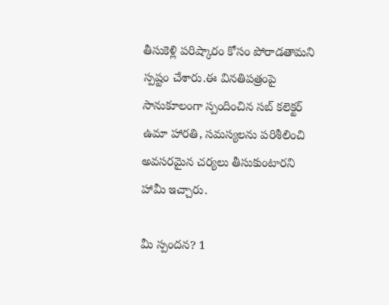తీసుకెళ్లి పరిష్కారం కోసం పోరాడతామని స్పష్టం చేశారు.ఈ వినతిపత్రంపై సానుకూలంగా స్పందించిన సబ్ కలెక్టర్ ఉమా హారతి, సమస్యలను పరిశీలించి అవసరమైన చర్యలు తీసుకుంటారని హామీ ఇచ్చారు.

మీ స్పందన? 1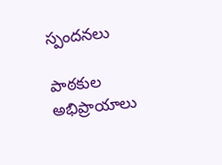స్పందనలు

పాఠకుల అభిప్రాయాలు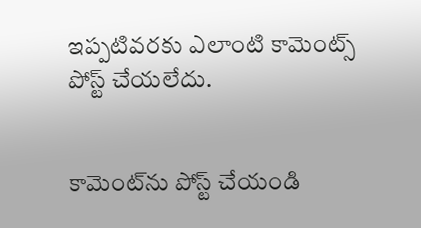ఇప్పటివరకు ఎలాంటి కామెంట్స్ పోస్ట్ చేయలేదు.


కామెంట్‌ను పోస్ట్ చేయండి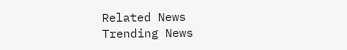Related News
Trending News